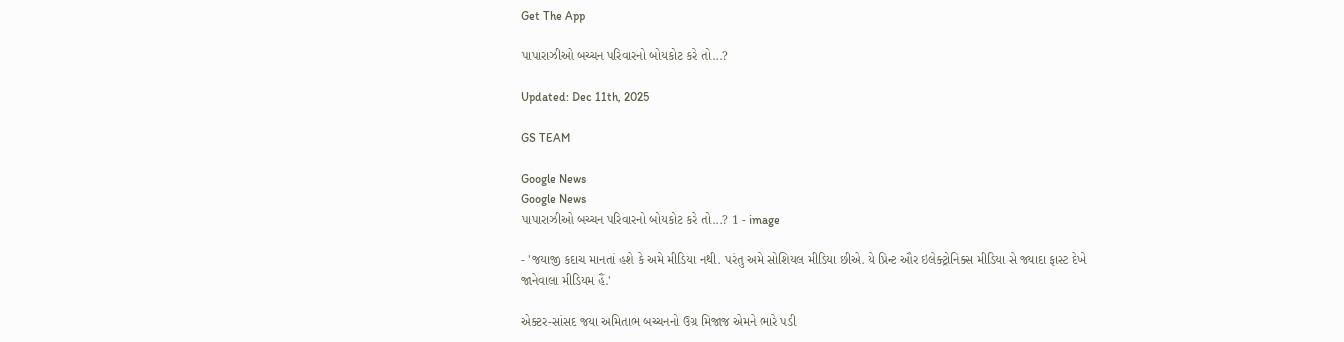Get The App

પાપારાઝીઓ બચ્ચન પરિવારનો બોયકોટ કરે તો...?

Updated: Dec 11th, 2025

GS TEAM

Google News
Google News
પાપારાઝીઓ બચ્ચન પરિવારનો બોયકોટ કરે તો...? 1 - image

- 'જયાજી કદાચ માનતાં હશે કે અમે મીડિયા નથી. પરંતુ અમે સોશિયલ મીડિયા છીએ. યે પ્રિન્ટ ઔર ઇલેક્ટ્રોનિક્સ મીડિયા સે જ્યાદા ફાસ્ટ દેખે જાનેવાલા મીડિયમ હૈં.'

એક્ટર-સાંસદ જયા અમિતાભ બચ્ચનનો ઉગ્ર મિજાજ એમને ભારે પડી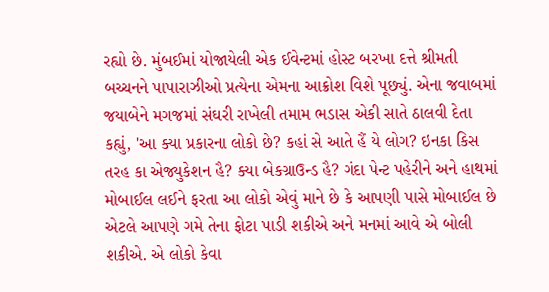રહ્યો છે. મુંબઈમાં યોજાયેલી એક ઈવેન્ટમાં હોસ્ટ બરખા દત્તે શ્રીમતી બચ્ચનને પાપારાઝીઓ પ્રત્યેના એમના આક્રોશ વિશે પૂછ્યું. એના જવાબમાં જયાબેને મગજમાં સંઘરી રાખેલી તમામ ભડાસ એકી સાતે ઠાલવી દેતા કહ્યું, 'આ ક્યા પ્રકારના લોકો છે? કહાં સે આતે હૈં યે લોગ? ઇનકા કિસ તરહ કા એજ્યુકેશન હૈ? ક્યા બેકગ્રાઉન્ડ હૈ? ગંદા પેન્ટ પહેરીને અને હાથમાં મોબાઈલ લઈને ફરતા આ લોકો એવું માને છે કે આપણી પાસે મોબાઈલ છે એટલે આપણે ગમે તેના ફોટા પાડી શકીએ અને મનમાં આવે એ બોલી શકીએ. એ લોકો કેવા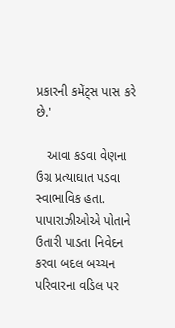પ્રકારની કમેંટ્સ પાસ કરે છે.'

   આવા કડવા વેણના ઉગ્ર પ્રત્યાઘાત પડવા સ્વાભાવિક હતા. પાપારાઝીઓએ પોતાને ઉતારી પાડતા નિવેદન કરવા બદલ બચ્ચન પરિવારના વડિલ પર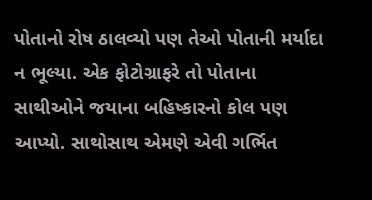પોતાનો રોષ ઠાલવ્યો પણ તેઓ પોતાની મર્યાદા ન ભૂલ્યા. એક ફોટોગ્રાફરે તો પોતાના સાથીઓને જયાના બહિષ્કારનો કોલ પણ આપ્યો. સાથોસાથ એમણે એવી ગર્ભિત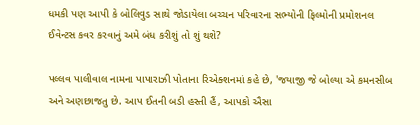ધમકી પણ આપી કે બોલિવુડ સાથે જોડાયેલા બચ્ચન પરિવારના સભ્યોની ફિલ્મોની પ્રમોશનલ ઈવેન્ટસ કવર કરવાનું અમે બંધ કરીશું તો શું થશે?

પલ્લવ પાલીવાલ નામના પાપારાઝી પોતાના રિએક્શનમાં કહે છે, 'જયાજી જે બોલ્યા એ કમનસીબ અને અણછાજતુ છે. આપ ઈતની બડી હસ્તી હૈં, આપકો ઐસા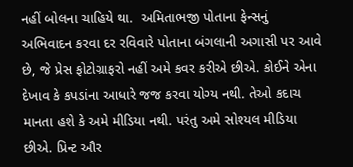નહીં બોલના ચાહિયે થા.  અમિતાભજી પોતાના ફેન્સનું અભિવાદન કરવા દર રવિવારે પોતાના બંગલાની અગાસી પર આવે છે, જે પ્રેસ ફોટોગ્રાફરો નહીં અમે કવર કરીએ છીએ. કોઈને એના દેખાવ કે કપડાંના આધારે જજ કરવા યોગ્ય નથી. તેઓ કદાચ માનતા હશે કે અમે મીડિયા નથી. પરંતુ અમે સોશ્યલ મીડિયા છીએ. પ્રિન્ટ ઔર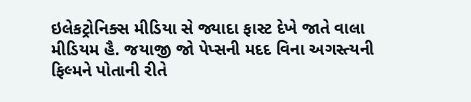ઇલેકટ્રોનિક્સ મીડિયા સે જ્યાદા ફાસ્ટ દેખે જાતે વાલા મીડિયમ હૈ. જયાજી જો પેપ્સની મદદ વિના અગસ્ત્યની ફિલ્મને પોતાની રીતે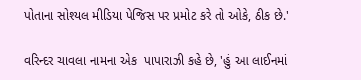પોતાના સોશ્યલ મીડિયા પેજિસ પર પ્રમોટ કરે તો ઓકે, ઠીક છે.'

વરિન્દર ચાવલા નામના એક  પાપારાઝી કહે છે, 'હું આ લાઈનમાં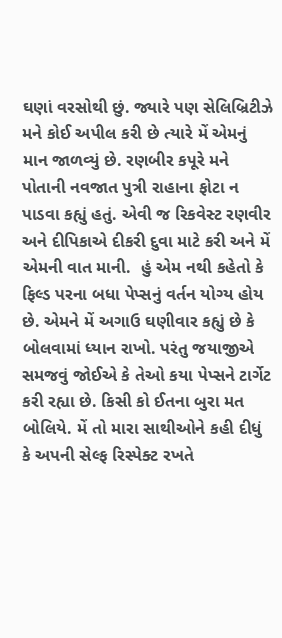ઘણાં વરસોથી છું. જ્યારે પણ સેલિબ્રિટીઝે મને કોઈ અપીલ કરી છે ત્યારે મેં એમનું માન જાળવ્યું છે. રણબીર કપૂરે મને પોતાની નવજાત પુત્રી રાહાના ફોટા ન પાડવા કહ્યું હતું. એવી જ રિકવેસ્ટ રણવીર અને દીપિકાએ દીકરી દુવા માટે કરી અને મેં એમની વાત માની.  હું એમ નથી કહેતો કે ફિલ્ડ પરના બધા પેપ્સનું વર્તન યોગ્ય હોય છે. એમને મેં અગાઉ ઘણીવાર કહ્યું છે કે બોલવામાં ધ્યાન રાખો. પરંતુ જયાજીએ સમજવું જોઈએ કે તેઓ કયા પેપ્સને ટાર્ગેટ કરી રહ્યા છે. કિસી કો ઈતના બુરા મત બોલિયે. મેં તો મારા સાથીઓને કહી દીધું કે અપની સેલ્ફ રિસ્પેક્ટ રખતે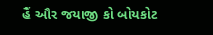હૈં ઔર જયાજી કો બોયકોટ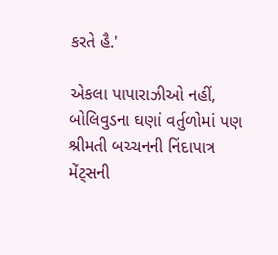કરતે હૈ.'

એકલા પાપારાઝીઓ નહીં, બોલિવુડના ઘણાં વર્તુળોમાં પણ શ્રીમતી બચ્ચનની નિંદાપાત્ર મેંટ્સની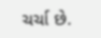ચર્ચા છે.